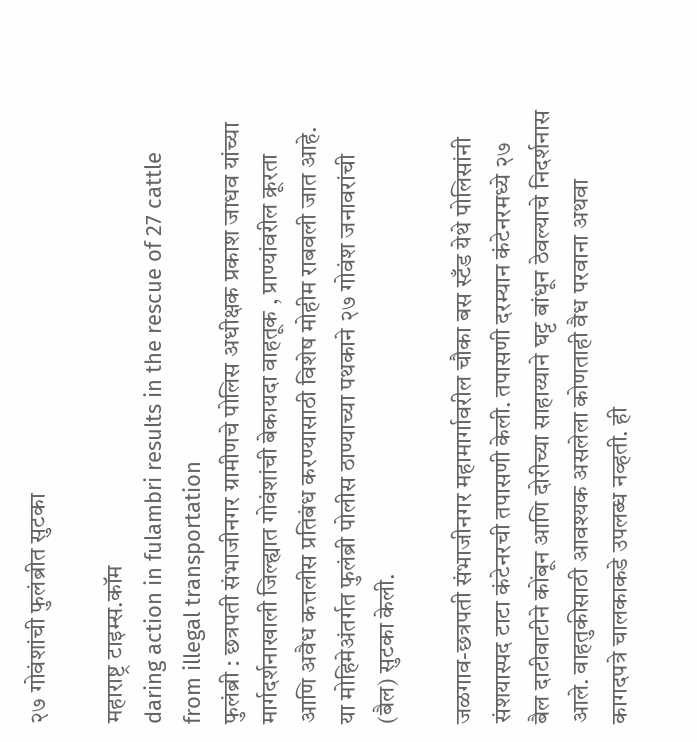२७ गोवंशांची फुलंब्रीत सुटका

महाराष्ट्र टाइम्स.कॉम
daring action in fulambri results in the rescue of 27 cattle from illegal transportation
फुलंब्री : छत्रपती संभाजीनगर ग्रामीणचे पोलिस अधीक्षक प्रकाश जाधव यांच्या मार्गदर्शनाखाली जिल्ह्यात गोवंशांची बेकायदा वाहतूक , प्राण्यांवरील क्रूरता आणि अवैध कत्तलीस प्रतिबंध करण्यासाठी विशेष मोहीम राबवली जात आहे. या मोहिमेअंतर्गत फुलंब्री पोलीस ठाण्याच्या पथकाने २७ गोवंश जनावरांची (बैल) सुटका केली.

जळगाव-छत्रपती संभाजीनगर महामार्गावरील चौका बस स्टँड येथे पोलिसांनी संशयास्पद टाटा कंटेनरची तपासणी केली. तपासणी दरम्यान कंटेनरमध्ये २७ बैल दाटीवाटीने कोंबून आणि दोरीच्या साहाय्याने घट्ट बांधून ठेवल्याचे निदर्शनास आले. वाहतुकीसाठी आवश्यक असलेला कोणताही वैध परवाना अथवा कागदपत्रे चालकाकडे उपलब्ध नव्हती. ही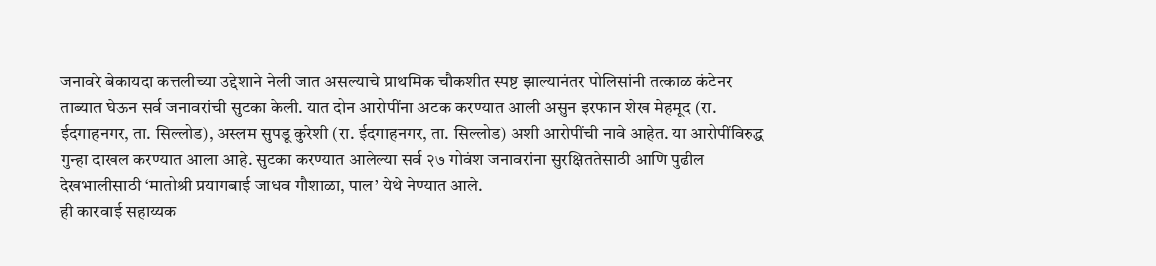जनावरे बेकायदा कत्तलीच्या उद्देशाने नेली जात असल्याचे प्राथमिक चौकशीत स्पष्ट झाल्यानंतर पोलिसांनी तत्काळ कंटेनर ताब्यात घेऊन सर्व जनावरांची सुटका केली. यात दोन आरोपींना अटक करण्यात आली असुन इरफान शेख मेहमूद (रा. ईदगाहनगर, ता. सिल्लोड), अस्लम सुपडू कुरेशी (रा. ईदगाहनगर, ता. सिल्लोड) अशी आरोपींची नावे आहेत. या आरोपींविरुद्ध गुन्हा दाखल करण्यात आला आहे. सुटका करण्यात आलेल्या सर्व २७ गोवंश जनावरांना सुरक्षिततेसाठी आणि पुढील देखभालीसाठी ‘मातोश्री प्रयागबाई जाधव गौशाळा, पाल’ येथे नेण्यात आले.
ही कारवाई सहाय्यक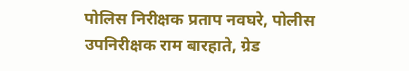पोलिस निरीक्षक प्रताप नवघरे, पोलीस उपनिरीक्षक राम बारहाते, ग्रेड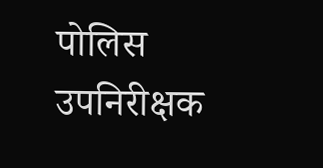पोलिस उपनिरीक्षक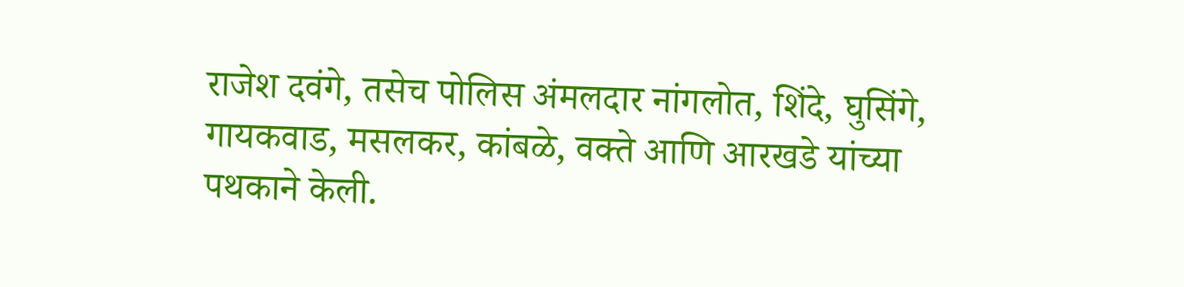राजेश दवंगे, तसेच पोलिस अंमलदार नांगलोत, शिंदे, घुसिंगे, गायकवाड, मसलकर, कांबळे, वक्ते आणि आरखडे यांच्या पथकाने केली.